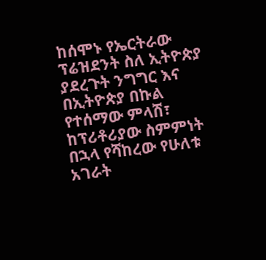ከሰሞኑ የኤርትራው ፕሬዝደንት ስለ ኢትዮጵያ ያደረጉት ንግግር እና በኢትዮጵያ በኩል የተሰማው ምላሽ፣ ከፕሪቶሪያው ስምምነት በኋላ የሻከረው የሁለቱ አገራት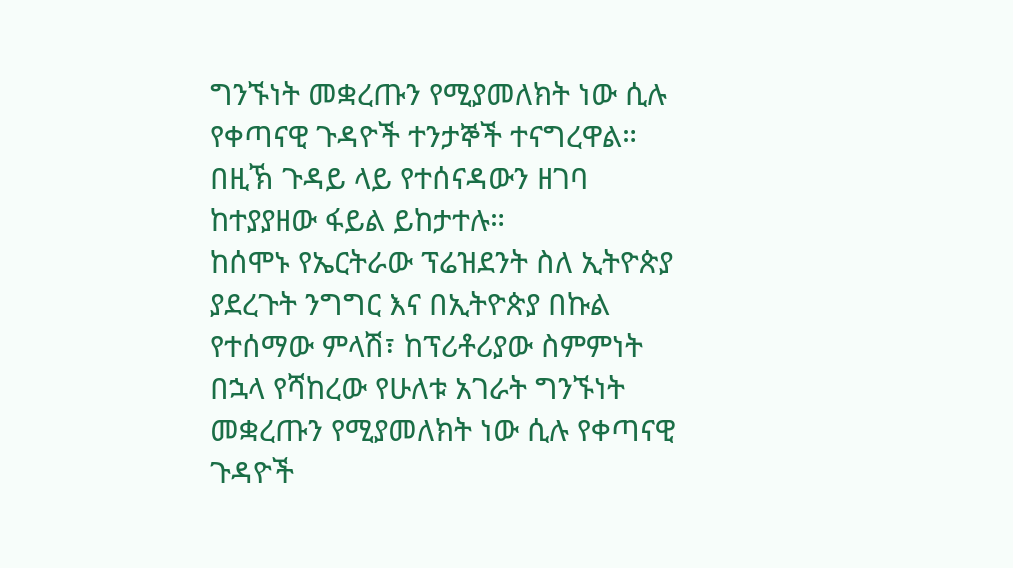ግንኙነት መቋረጡን የሚያመለክት ነው ሲሉ የቀጣናዊ ጉዳዮች ተንታኞች ተናግረዋል።
በዚኽ ጉዳይ ላይ የተሰናዳውን ዘገባ ከተያያዘው ፋይል ይከታተሉ።
ከሰሞኑ የኤርትራው ፕሬዝደንት ስለ ኢትዮጵያ ያደረጉት ንግግር እና በኢትዮጵያ በኩል የተሰማው ምላሽ፣ ከፕሪቶሪያው ስምምነት በኋላ የሻከረው የሁለቱ አገራት ግንኙነት መቋረጡን የሚያመለክት ነው ሲሉ የቀጣናዊ ጉዳዮች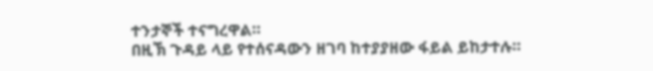ተንታኞች ተናግረዋል።
በዚኽ ጉዳይ ላይ የተሰናዳውን ዘገባ ከተያያዘው ፋይል ይከታተሉ።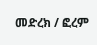መድረክ / ፎረም